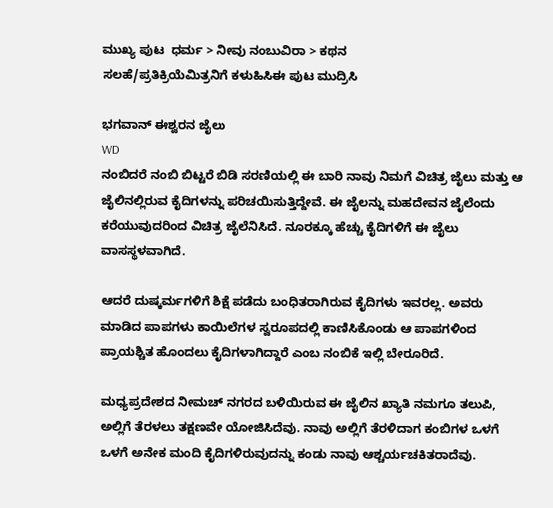ಮುಖ್ಯ ಪುಟ  ಧರ್ಮ > ನೀವು ನಂಬುವಿರಾ > ಕಥನ
ಸಲಹೆ/ಪ್ರತಿಕ್ರಿಯೆಮಿತ್ರನಿಗೆ ಕಳುಹಿಸಿಈ ಪುಟ ಮುದ್ರಿಸಿ

ಭಗವಾನ್ ಈಶ್ವರನ ಜೈಲು
WD
ನಂಬಿದರೆ ನಂಬಿ ಬಿಟ್ಟರೆ ಬಿಡಿ ಸರಣಿಯಲ್ಲಿ ಈ ಬಾರಿ ನಾವು ನಿಮಗೆ ವಿಚಿತ್ರ ಜೈಲು ಮತ್ತು ಆ ಜೈಲಿನಲ್ಲಿರುವ ಕೈದಿಗಳನ್ನು ಪರಿಚಯಿಸುತ್ತಿದ್ದೇವೆ. ಈ ಜೈಲನ್ನು ಮಹದೇವನ ಜೈಲೆಂದು ಕರೆಯುವುದರಿಂದ ವಿಚಿತ್ರ ಜೈಲೆನಿಸಿದೆ. ನೂರಕ್ಕೂ ಹೆಚ್ಚು ಕೈದಿಗಳಿಗೆ ಈ ಜೈಲು ವಾಸಸ್ಥಳವಾಗಿದೆ.

ಆದರೆ ದುಷ್ಕರ್ಮಗಳಿಗೆ ಶಿಕ್ಷೆ ಪಡೆದು ಬಂಧಿತರಾಗಿರುವ ಕೈದಿಗಳು ಇವರಲ್ಲ. ಅವರು ಮಾಡಿದ ಪಾಪಗಳು ಕಾಯಿಲೆಗಳ ಸ್ವರೂಪದಲ್ಲಿ ಕಾಣಿಸಿಕೊಂಡು ಆ ಪಾಪಗಳಿಂದ ಪ್ರಾಯಶ್ಚಿತ ಹೊಂದಲು ಕೈದಿಗಳಾಗಿದ್ದಾರೆ ಎಂಬ ನಂಬಿಕೆ ಇಲ್ಲಿ ಬೇರೂರಿದೆ.

ಮಧ್ಯಪ್ರದೇಶದ ನೀಮಚ್ ನಗರದ ಬಳಿಯಿರುವ ಈ ಜೈಲಿನ ಖ್ಯಾತಿ ನಮಗೂ ತಲುಪಿ, ಅಲ್ಲಿಗೆ ತೆರಳಲು ತಕ್ಷಣವೇ ಯೋಜಿಸಿದೆವು. ನಾವು ಅಲ್ಲಿಗೆ ತೆರಳಿದಾಗ ಕಂಬಿಗಳ ಒಳಗೆ ಒಳಗೆ ಅನೇಕ ಮಂದಿ ಕೈದಿಗಳಿರುವುದನ್ನು ಕಂಡು ನಾವು ಆಶ್ಚರ್ಯಚಕಿತರಾದೆವು.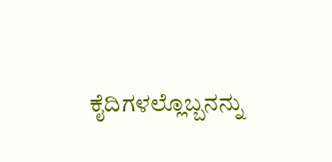ಕೈದಿಗಳಲ್ಲೊಬ್ಬನನ್ನು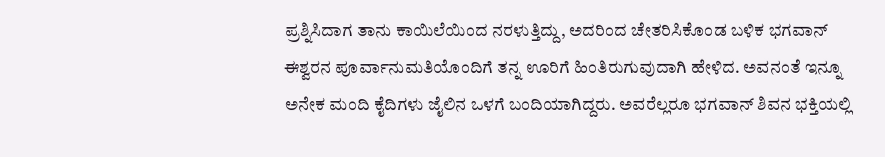ಪ್ರಶ್ನಿಸಿದಾಗ ತಾನು ಕಾಯಿಲೆಯಿಂದ ನರಳುತ್ತಿದ್ದು, ಅದರಿಂದ ಚೇತರಿಸಿಕೊಂಡ ಬಳಿಕ ಭಗವಾನ್ ಈಶ್ವರನ ಪೂರ್ವಾನುಮತಿಯೊಂದಿಗೆ ತನ್ನ ಊರಿಗೆ ಹಿಂತಿರುಗುವುದಾಗಿ ಹೇಳಿದ. ಅವನಂತೆ ಇನ್ನೂ ಅನೇಕ ಮಂದಿ ಕೈದಿಗಳು ಜೈಲಿನ ಒಳಗೆ ಬಂದಿಯಾಗಿದ್ದರು. ಅವರೆಲ್ಲರೂ ಭಗವಾನ್ ಶಿವನ ಭಕ್ತಿಯಲ್ಲಿ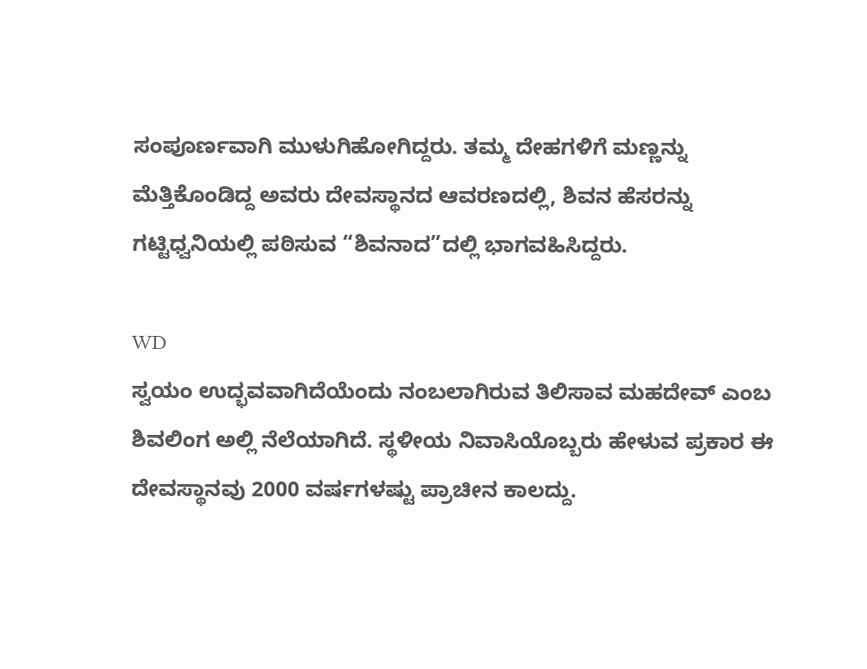ಸಂಪೂರ್ಣವಾಗಿ ಮುಳುಗಿಹೋಗಿದ್ದರು. ತಮ್ಮ ದೇಹಗಳಿಗೆ ಮಣ್ಣನ್ನು ಮೆತ್ತಿಕೊಂಡಿದ್ದ ಅವರು ದೇವಸ್ಥಾನದ ಆವರಣದಲ್ಲಿ, ಶಿವನ ಹೆಸರನ್ನು ಗಟ್ಟಿಧ್ವನಿಯಲ್ಲಿ ಪಠಿಸುವ “ಶಿವನಾದ”ದಲ್ಲಿ ಭಾಗವಹಿಸಿದ್ದರು.

WD
ಸ್ವಯಂ ಉದ್ಭವವಾಗಿದೆಯೆಂದು ನಂಬಲಾಗಿರುವ ತಿಲಿಸಾವ ಮಹದೇವ್ ಎಂಬ ಶಿವಲಿಂಗ ಅಲ್ಲಿ ನೆಲೆಯಾಗಿದೆ. ಸ್ಥಳೀಯ ನಿವಾಸಿಯೊಬ್ಬರು ಹೇಳುವ ಪ್ರಕಾರ ಈ ದೇವಸ್ಥಾನವು 2000 ವರ್ಷಗಳಷ್ಟು ಪ್ರಾಚೀನ ಕಾಲದ್ದು.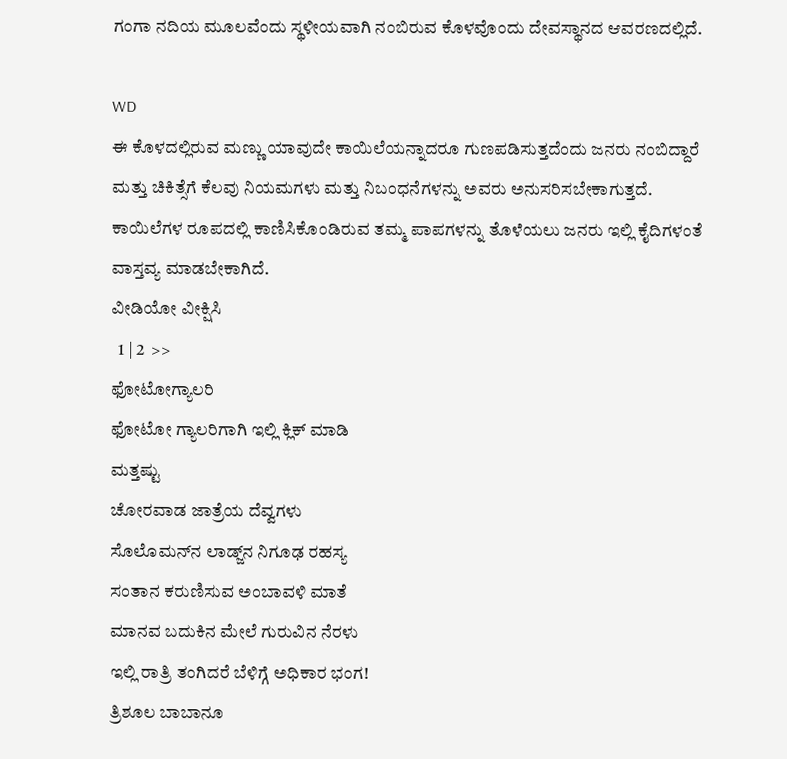ಗಂಗಾ ನದಿಯ ಮೂಲವೆಂದು ಸ್ಥಳೀಯವಾಗಿ ನಂಬಿರುವ ಕೊಳವೊಂದು ದೇವಸ್ಥಾನದ ಆವರಣದಲ್ಲಿದೆ.

WD
ಈ ಕೊಳದಲ್ಲಿರುವ ಮಣ್ಣು ಯಾವುದೇ ಕಾಯಿಲೆಯನ್ನಾದರೂ ಗುಣಪಡಿಸುತ್ತದೆಂದು ಜನರು ನಂಬಿದ್ದಾರೆ ಮತ್ತು ಚಿಕಿತ್ಸೆಗೆ ಕೆಲವು ನಿಯಮಗಳು ಮತ್ತು ನಿಬಂಧನೆಗಳನ್ನು ಅವರು ಅನುಸರಿಸಬೇಕಾಗುತ್ತದೆ. ಕಾಯಿಲೆಗಳ ರೂಪದಲ್ಲಿ ಕಾಣಿಸಿಕೊಂಡಿರುವ ತಮ್ಮ ಪಾಪಗಳನ್ನು ತೊಳೆಯಲು ಜನರು ಇಲ್ಲಿ ಕೈದಿಗಳಂತೆ ವಾಸ್ತವ್ಯ ಮಾಡಬೇಕಾಗಿದೆ.
ವೀಡಿಯೋ ವೀಕ್ಷಿಸಿ
  1 | 2  >>
ಫೋಟೋಗ್ಯಾಲರಿ
ಫೋಟೋ ಗ್ಯಾಲರಿಗಾಗಿ ಇಲ್ಲಿ ಕ್ಲಿಕ್ ಮಾಡಿ
ಮತ್ತಷ್ಟು
ಚೋರವಾಡ ಜಾತ್ರೆಯ ದೆವ್ವಗಳು
ಸೊಲೊಮನ್‌ನ ಲಾಡ್ಜ್‌ನ ನಿಗೂಢ ರಹಸ್ಯ
ಸಂತಾನ ಕರುಣಿಸುವ ಅಂಬಾವಳಿ ಮಾತೆ
ಮಾನವ ಬದುಕಿನ ಮೇಲೆ ಗುರುವಿನ ನೆರಳು
ಇಲ್ಲಿ ರಾತ್ರಿ ತಂಗಿದರೆ ಬೆಳಿಗ್ಗೆ ಅಧಿಕಾರ ಭಂಗ!
ತ್ರಿಶೂಲ ಬಾಬಾನೂ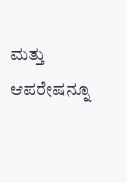ಮತ್ತು ಆಪರೇಷನ್ನೂ